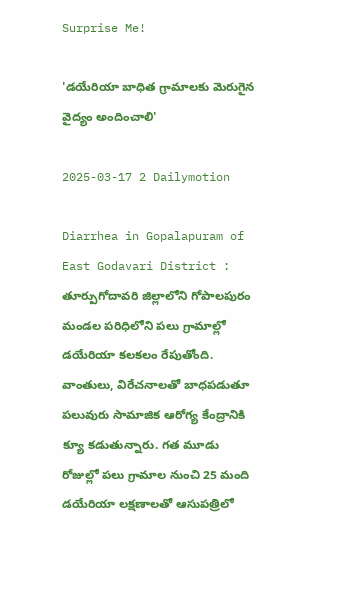Surprise Me!

'డయేరియా బాధిత గ్రామాలకు మెరుగైన వైద్యం అందించాలి'

2025-03-17 2 Dailymotion

Diarrhea in Gopalapuram of East Godavari District : తూర్పుగోదావరి జిల్లాలోని గోపాలపురం మండల పరిధిలోని పలు గ్రామాల్లో డయేరియా కలకలం రేపుతోంది. వాంతులు, విరేచనాలతో బాధపడుతూ పలువురు సామాజిక ఆరోగ్య కేంద్రానికి క్యూ కడుతున్నారు. గత మూడు రోజుల్లో పలు గ్రామాల నుంచి 25 మంది డయేరియా లక్షణాలతో ఆసుపత్రిలో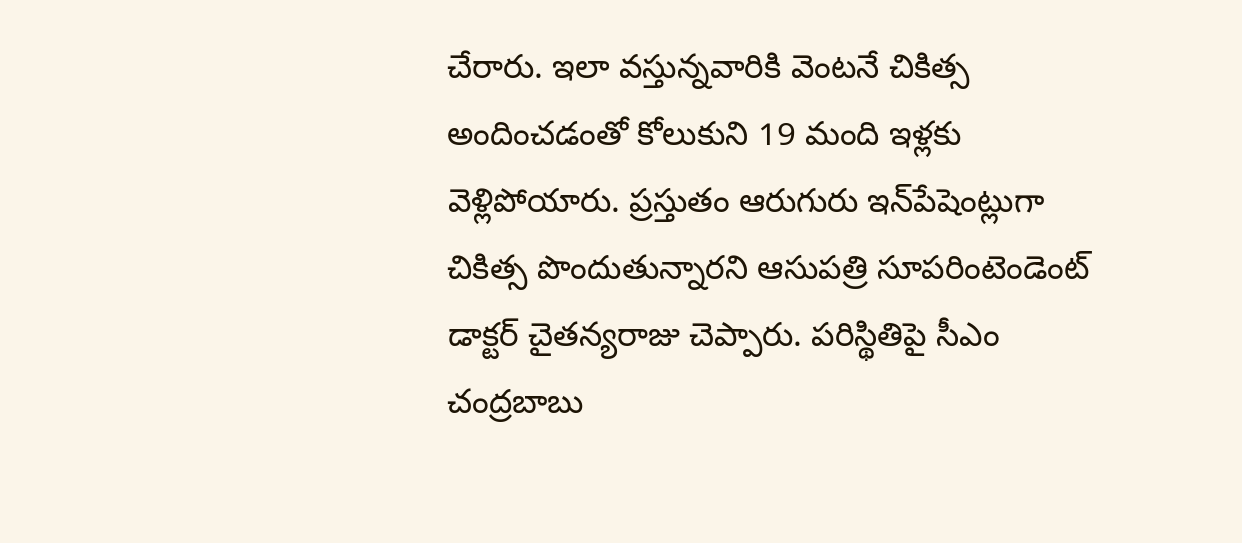చేరారు. ఇలా వస్తున్నవారికి వెంటనే చికిత్స అందించడంతో కోలుకుని 19 మంది ఇళ్లకు వెళ్లిపోయారు. ప్రస్తుతం ఆరుగురు ఇన్‌పేషెంట్లుగా చికిత్స పొందుతున్నారని ఆసుపత్రి సూపరింటెండెంట్‌ డాక్టర్‌ చైతన్యరాజు చెప్పారు. పరిస్థితిపై సీఎం చంద్రబాబు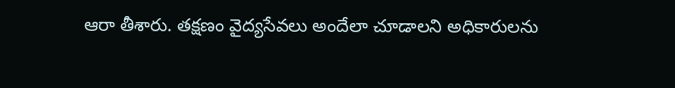ఆరా తీశారు. తక్షణం వైద్యసేవలు అందేలా చూడాలని అధికారులను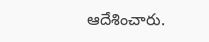ఆదేశించారు.